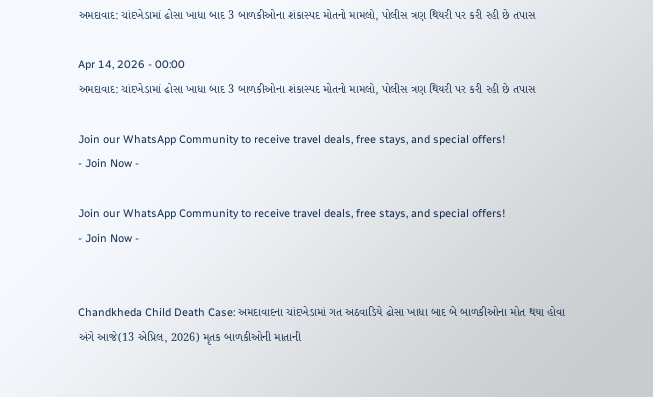અમદાવાદ: ચાંદખેડામાં ઢોસા ખાધા બાદ 3 બાળકીઓના શંકાસ્પદ મોતનો મામલો, પોલીસ ત્રણ થિયરી પર કરી રહી છે તપાસ

Apr 14, 2026 - 00:00
અમદાવાદ: ચાંદખેડામાં ઢોસા ખાધા બાદ 3 બાળકીઓના શંકાસ્પદ મોતનો મામલો, પોલીસ ત્રણ થિયરી પર કરી રહી છે તપાસ

Join our WhatsApp Community to receive travel deals, free stays, and special offers!
- Join Now -

Join our WhatsApp Community to receive travel deals, free stays, and special offers!
- Join Now -


Chandkheda Child Death Case: અમદાવાદના ચાંદખેડામાં ગત અઠવાડિયે ઢોસા ખાધા બાદ બે બાળકીઓના મોત થયા હોવા અંગે આજે(13 એપ્રિલ, 2026) મૃતક બાળકીઓની માતાની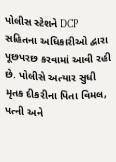પોલીસ સ્ટેશને DCP સહિતના અધિકારીઓ દ્વારા પૂછપરછ કરવામાં આવી રહી છે. પોલીસે અત્યાર સુધી મૃતક દીકરીના પિતા વિમલ, પત્ની અને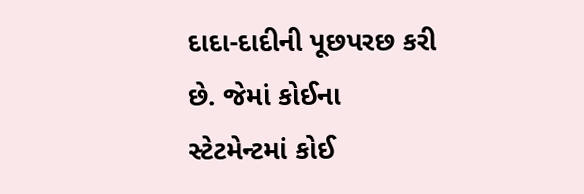દાદા-દાદીની પૂછપરછ કરી છે. જેમાં કોઈના સ્ટેટમેન્ટમાં કોઈ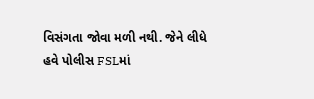વિસંગતા જોવા મળી નથી. જેને લીધે હવે પોલીસ FSLમાં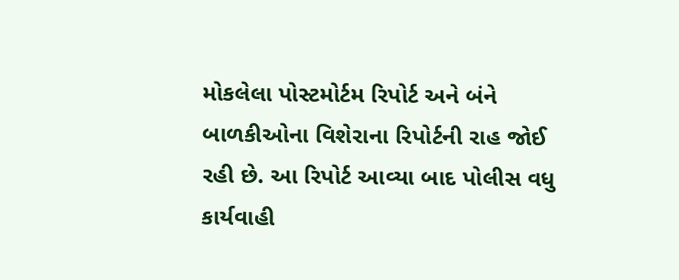મોકલેલા પોસ્ટમોર્ટમ રિપોર્ટ અને બંને બાળકીઓના વિશેરાના રિપોર્ટની રાહ જોઈ રહી છે. આ રિપોર્ટ આવ્યા બાદ પોલીસ વધુ કાર્યવાહી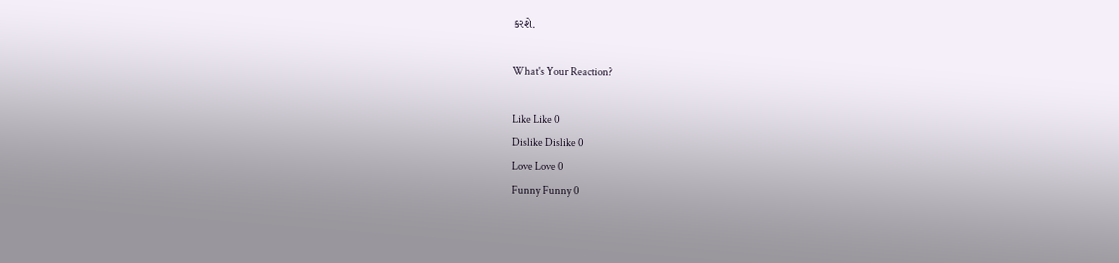કરશે.

What's Your Reaction?

Like Like 0
Dislike Dislike 0
Love Love 0
Funny Funny 0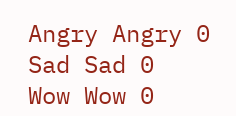Angry Angry 0
Sad Sad 0
Wow Wow 0